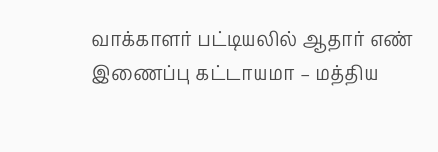வாக்காளர் பட்டியலில் ஆதார் எண் இணைப்பு கட்டாயமா – மத்திய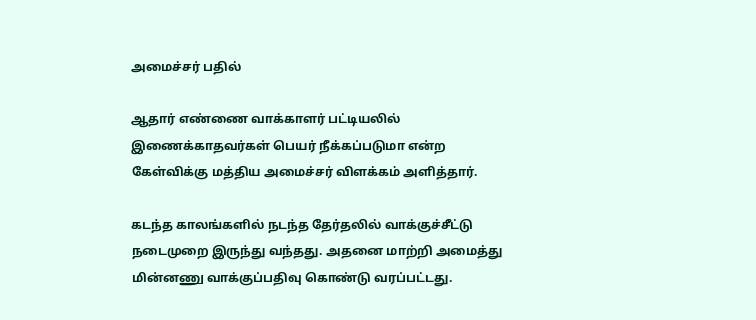அமைச்சர் பதில்

ஆதார் எண்ணை வாக்காளர் பட்டியலில் இணைக்காதவர்கள் பெயர் நீக்கப்படுமா என்ற கேள்விக்கு மத்திய அமைச்சர் விளக்கம் அளித்தார்.

கடந்த காலங்களில் நடந்த தேர்தலில் வாக்குச்சீட்டு நடைமுறை இருந்து வந்தது. அதனை மாற்றி அமைத்து மின்னணு வாக்குப்பதிவு கொண்டு வரப்பட்டது.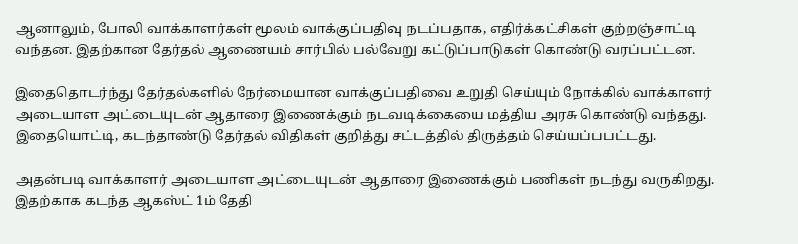ஆனாலும், போலி வாக்காளர்கள் மூலம் வாக்குப்பதிவு நடப்பதாக, எதிர்க்கட்சிகள் குற்றஞ்சாட்டி வந்தன. இதற்கான தேர்தல் ஆணையம் சார்பில் பல்வேறு கட்டுப்பாடுகள் கொண்டு வரப்பட்டன.

இதைதொடர்ந்து தேர்தல்களில் நேர்மையான வாக்குப்பதிவை உறுதி செய்யும் நோக்கில் வாக்காளர் அடையாள அட்டையுடன் ஆதாரை இணைக்கும் நடவடிக்கையை மத்திய அரசு கொண்டு வந்தது. இதையொட்டி, கடந்தாண்டு தேர்தல் விதிகள் குறித்து சட்டத்தில் திருத்தம் செய்யப்பபட்டது.

அதன்படி வாக்காளர் அடையாள அட்டையுடன் ஆதாரை இணைக்கும் பணிகள் நடந்து வருகிறது. இதற்காக கடந்த ஆகஸ்ட் 1ம் தேதி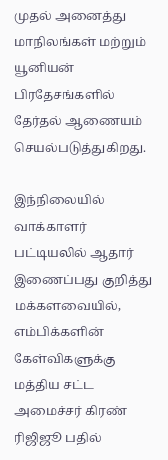முதல் அனைத்து மாநிலங்கள் மற்றும் யூனியன் பிரதேசங்களில் தேர்தல் ஆணையம் செயல்படுத்துகிறது.

இந்நிலையில் வாக்காளர் பட்டியலில் ஆதார் இணைப்பது குறித்து மக்களவையில், எம்பிக்களின் கேள்விகளுக்கு மத்திய சட்ட அமைச்சர் கிரண் ரிஜிஜூ பதில்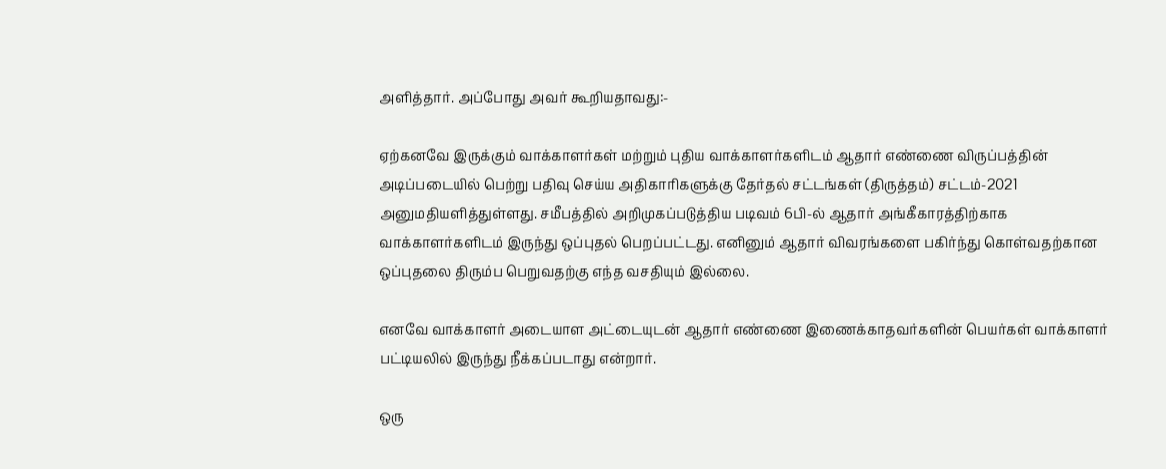அளித்தார். அப்போது அவர் கூறியதாவது:-

ஏற்கனவே இருக்கும் வாக்காளர்கள் மற்றும் புதிய வாக்காளர்களிடம் ஆதார் எண்ணை விருப்பத்தின் அடிப்படையில் பெற்று பதிவு செய்ய அதிகாரிகளுக்கு தேர்தல் சட்டங்கள் (திருத்தம்) சட்டம்-2021 அனுமதியளித்துள்ளது. சமீபத்தில் அறிமுகப்படுத்திய படிவம் 6பி-ல் ஆதார் அங்கீகாரத்திற்காக வாக்காளர்களிடம் இருந்து ஒப்புதல் பெறப்பட்டது. எனினும் ஆதார் விவரங்களை பகிர்ந்து கொள்வதற்கான ஒப்புதலை திரும்ப பெறுவதற்கு எந்த வசதியும் இல்லை.

எனவே வாக்காளர் அடையாள அட்டையுடன் ஆதார் எண்ணை இணைக்காதவர்களின் பெயர்கள் வாக்காளர் பட்டியலில் இருந்து நீக்கப்படாது என்றார்.

ஒரு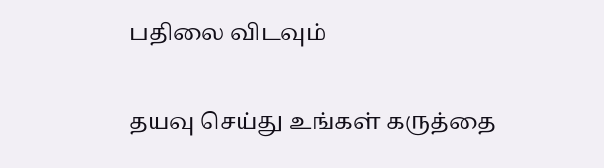பதிலை விடவும்

தயவு செய்து உங்கள் கருத்தை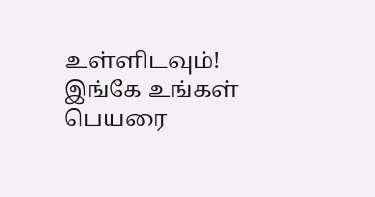உள்ளிடவும்!
இங்கே உங்கள் பெயரை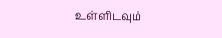உள்ளிடவும்